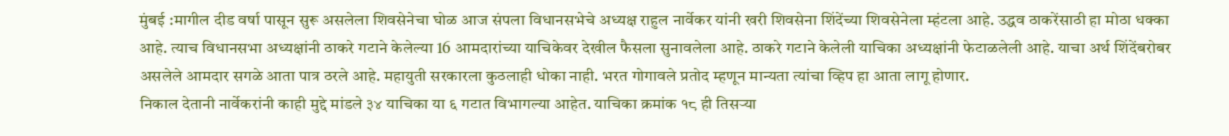मुंबई :मागील दीड वर्षा पासून सुरू असलेला शिवसेनेचा घोळ आज संपला विधानसभेचे अध्यक्ष राहुल नार्वेकर यांनी खरी शिवसेना शिंदेंच्या शिवसेनेला म्हंटला आहे. उद्धव ठाकरेंसाठी हा मोठा धक्का आहे. त्याच विधानसभा अध्यक्षांनी ठाकरे गटाने केलेल्या 16 आमदारांच्या याचिकेवर देखील फैसला सुनावलेला आहे. ठाकरे गटाने केलेली याचिका अध्यक्षांनी फेटाळलेली आहे. याचा अर्थ शिंदेंबरोबर असलेले आमदार सगळे आता पात्र ठरले आहे. महायुती सरकारला कुठलाही धोका नाही. भरत गोगावले प्रतोद म्हणून मान्यता त्यांचा व्हिप हा आता लागू होणार.
निकाल देतानी नार्वेकरांनी काही मुद्दे मांडले ३४ याचिका या ६ गटात विभागल्या आहेत. याचिका क्रमांक १८ ही तिसऱ्या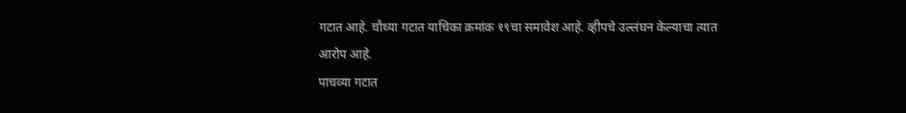गटात आहे. चौथ्या गटात याचिका क्रमांक १९चा समावेश आहे. व्हीपचे उल्लंघन केल्याचा त्यात आरोप आहे.
पाचव्या गटात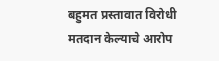बहुमत प्रस्तावात विरोधी मतदान केल्याचे आरोप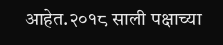आहेत.२०१८ साली पक्षाच्या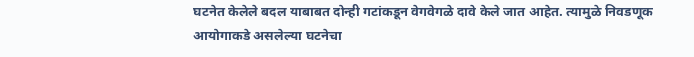घटनेत केलेले बदल याबाबत दोन्ही गटांकडून वेगवेगळे दावे केले जात आहेत. त्यामुळे निवडणूक आयोगाकडे असलेल्या घटनेचा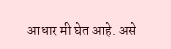आधार मी घेत आहे. असे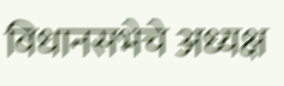विधानसभेचे अध्यक्ष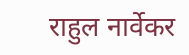राहुल नार्वेकर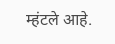म्हंटले आहे.